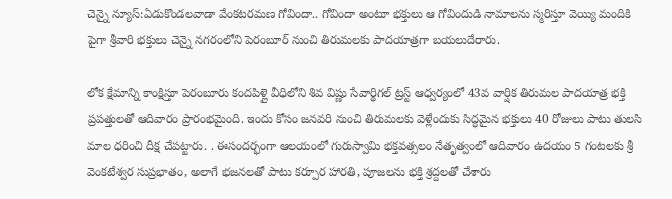చెన్నై న్యూస్:ఏడుకొండలవాడా వేంకటరమణ గోవిందా.. గోవిందా అంటూ భక్తులు ఆ గోవిందుడి నామాలను స్మరిస్తూ వెయ్యి మందికి పైగా శ్రీవారి భక్తులు చెన్నై నగరంలోని పెరంబూర్ నుంచి తిరుమలకు పాదయాత్రగా బయలుదేరారు.

లోక క్షేమాన్ని కాంక్షిస్తూ పెరంబూరు కందపిళ్లై వీధిలోని శివ విష్ణు సేవార్థిగల్ ట్రస్ట్ ఆధ్వర్యంలో 43వ వార్షిక తిరుమల పాదయాత్ర భక్తి ప్రపత్తులతో ఆదివారం ప్రారంభమైంది. ఇందు కోసం జనవరి నుంచి తిరుమలకు వెళ్లేందుకు సిద్ధమైన భక్తులు 40 రోజులు పాటు తులసి మాల ధరించి దీక్ష చేపట్టారు. . ఈసందర్భంగా ఆలయంలో గురుస్వామి భక్తవత్సలం నేతృత్వంలో ఆదివారం ఉదయం 5 గంటలకు శ్రీ వెంకటేశ్వర సుప్రభాతం, అలాగే భజనలతో పాటు కర్పూర హారతి, పూజలను భక్తి శ్రద్దలతో చేశారు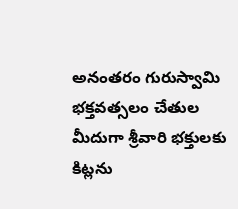అనంతరం గురుస్వామి భక్తవత్సలం చేతుల మీదుగా శ్రీవారి భక్తులకు కిట్లను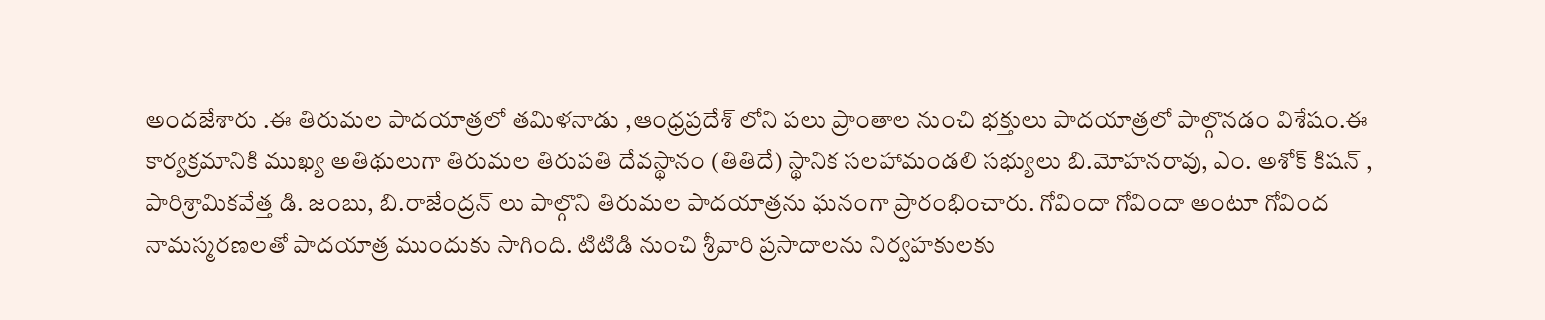అందజేశారు .ఈ తిరుమల పాదయాత్రలో తమిళనాడు ,ఆంధ్రప్రదేశ్ లోని పలు ప్రాంతాల నుంచి భక్తులు పాదయాత్రలో పాల్గొనడం విశేషం.ఈ కార్యక్రమానికి ముఖ్య అతిథులుగా తిరుమల తిరుపతి దేవస్థానం (తితిదే) స్థానిక సలహామండలి సభ్యులు బి.మోహనరావు, ఎం. అశోక్ కిషన్ ,
పారిశ్రామికవేత్త డి. జంబు, బి.రాజేంద్రన్ లు పాల్గొని తిరుమల పాదయాత్రను ఘనంగా ప్రారంభించారు. గోవిందా గోవిందా అంటూ గోవింద నామస్మరణలతో పాదయాత్ర ముందుకు సాగింది. టిటిడి నుంచి శ్రీవారి ప్రసాదాలను నిర్వహకులకు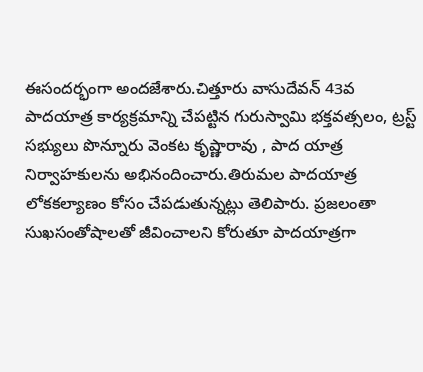ఈసందర్భంగా అందజేశారు.చిత్తూరు వాసుదేవన్ 43వ పాదయాత్ర కార్యక్రమాన్ని చేపట్టిన గురుస్వామి భక్తవత్సలం, ట్రస్ట్ సభ్యులు పొన్నూరు వెంకట కృష్ణారావు , పాద యాత్ర నిర్వాహకులను అభినందించారు.తిరుమల పాదయాత్ర లోకకల్యాణం కోసం చేపడుతున్నట్లు తెలిపారు. ప్రజలంతా సుఖసంతోషాలతో జీవించాలని కోరుతూ పాదయాత్రగా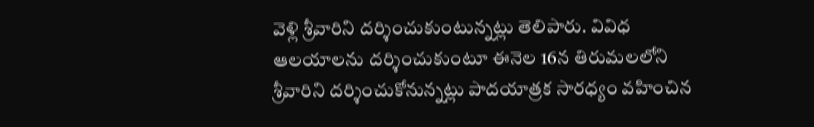వెళ్లి శ్రీవారిని దర్శించుకుంటున్నట్లు తెలిపారు. వివిధ ఆలయాలను దర్శించుకుంటూ ఈనెల 16న తిరుమలలోని శ్రీవారిని దర్శించుకోనున్నట్లు పాదయాత్రక సారధ్యం వహించిన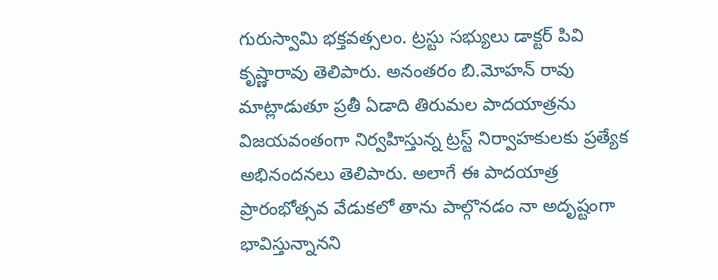గురుస్వామి భక్తవత్సలం. ట్రస్టు సభ్యులు డాక్టర్ పివి కృష్ణారావు తెలిపారు. అనంతరం బి.మోహన్ రావు మాట్లాడుతూ ప్రతీ ఏడాది తిరుమల పాదయాత్రను విజయవంతంగా నిర్వహిస్తున్న ట్రస్ట్ నిర్వాహకులకు ప్రత్యేక అభినందనలు తెలిపారు. అలాగే ఈ పాదయాత్ర ప్రారంభోత్సవ వేడుకలో తాను పాల్గొనడం నా అదృష్టంగా భావిస్తున్నానని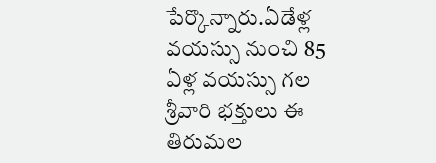పేర్కొన్నారు.ఏడేళ్ల వయస్సు నుంచి 85 ఏళ్ల వయస్సు గల శ్రీవారి భక్తులు ఈ తిరుమల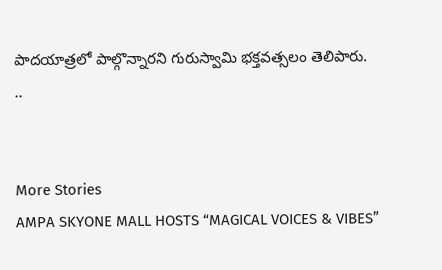పాదయాత్రలో పాల్గొన్నారని గురుస్వామి భక్తవత్సలం తెలిపారు.
..


More Stories
AMPA SKYONE MALL HOSTS “MAGICAL VOICES & VIBES”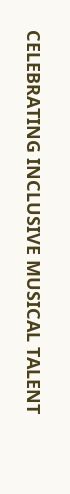CELEBRATING INCLUSIVE MUSICAL TALENT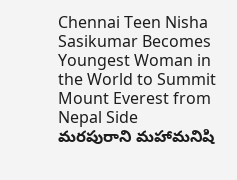Chennai Teen Nisha Sasikumar Becomes Youngest Woman in the World to Summit Mount Everest from Nepal Side
మరపురాని మహామనిషి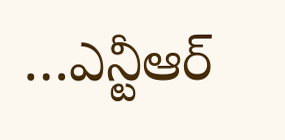…ఎన్టీఆర్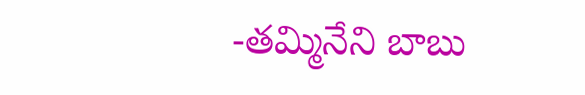-తమ్మినేని బాబు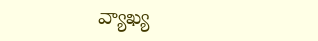వ్యాఖ్య